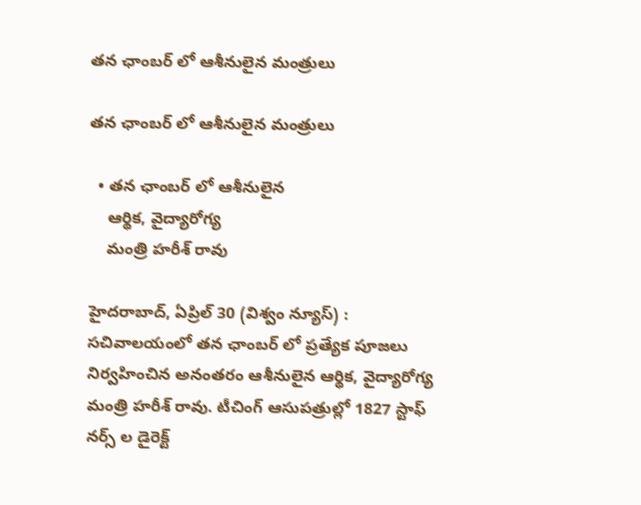తన ఛాంబర్ లో ఆశీనులైన మంత్రులు

తన ఛాంబర్ లో ఆశీనులైన మంత్రులు

  • తన ఛాంబర్ లో ఆశీనులైన
    ఆర్థిక, వైద్యారోగ్య
    మంత్రి హరీశ్ రావు

హైదరాబాద్, ఏప్రిల్ 30 (విశ్వం న్యూస్) : సచివాలయంలో తన ఛాంబర్ లో ప్రత్యేక పూజలు నిర్వహించిన అనంతరం ఆశీనులైన ఆర్థిక, వైద్యారోగ్య మంత్రి హరీశ్ రావు. టీచింగ్ ఆసుపత్రుల్లో 1827 స్టాఫ్ నర్స్ ల డైరెక్ట్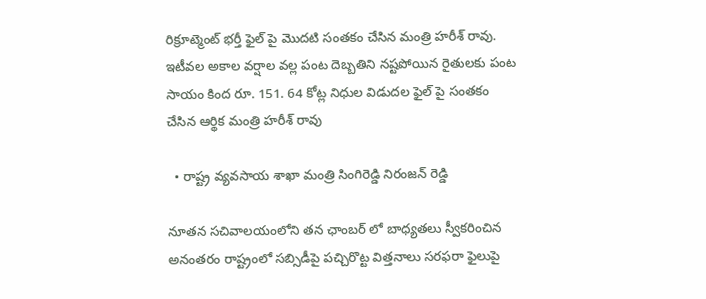రిక్రూట్మెంట్ భర్తీ ఫైల్ పై మొదటి సంతకం చేసిన మంత్రి హరీశ్ రావు. ఇటీవల అకాల వర్షాల వల్ల పంట దెబ్బతిని నష్టపోయిన రైతులకు పంట సాయం కింద రూ. 151. 64 కోట్ల నిధుల విడుదల ఫైల్ పై సంతకం చేసిన ఆర్థిక మంత్రి హరీశ్ రావు

  • రాష్ట్ర వ్యవసాయ శాఖా మంత్రి సింగిరెడ్డి నిరంజన్ రెడ్డి

నూతన సచివాలయంలోని తన ఛాంబర్ లో బాధ్యతలు స్వీకరించిన అనంతరం రాష్ట్రంలో సబ్సిడీపై పచ్చిరొట్ట విత్తనాలు సరఫరా ఫైలుపై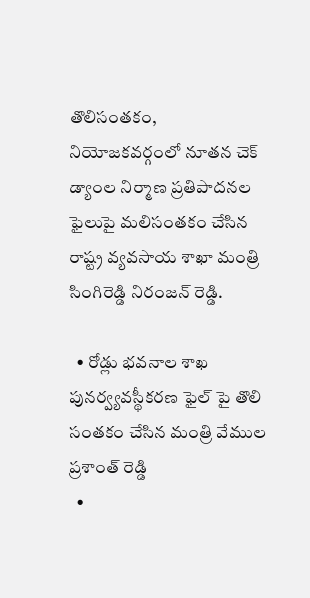తొలిసంతకం, నియోజకవర్గంలో నూతన చెక్ డ్యాంల నిర్మాణ ప్రతిపాదనల ఫైలుపై మలిసంతకం చేసిన రాష్ట్ర వ్యవసాయ శాఖా మంత్రి సింగిరెడ్డి నిరంజన్ రెడ్డి.

  • రోడ్లు భవనాల శాఖ పునర్వ్యవస్థీకరణ ఫైల్ పై తొలి సంతకం చేసిన మంత్రి వేముల ప్రశాంత్ రెడ్డి
  •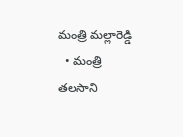మంత్రి మల్లారెడ్డి
  • మంత్రి తలసాని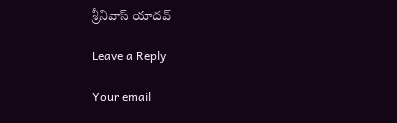శ్రీనివాస్ యాదవ్

Leave a Reply

Your email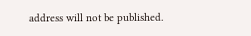address will not be published.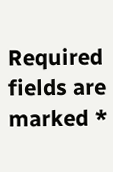Required fields are marked *